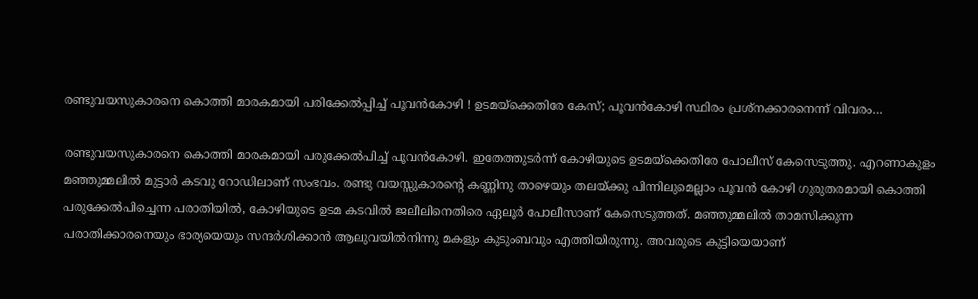രണ്ടുവയസുകാരനെ കൊത്തി മാരകമായി പരിക്കേല്‍പ്പിച്ച് പൂവന്‍കോഴി ! ഉടമയ്‌ക്കെതിരേ കേസ്; പൂവന്‍കോഴി സ്ഥിരം പ്രശ്‌നക്കാരനെന്ന് വിവരം…

രണ്ടുവയസുകാരനെ കൊത്തി മാരകമായി പരുക്കേല്‍പിച്ച് പൂവന്‍കോഴി. ഇതേത്തുടര്‍ന്ന് കോഴിയുടെ ഉടമയ്‌ക്കെതിരേ പോലീസ് കേസെടുത്തു. എറണാകുളം മഞ്ഞുമ്മലില്‍ മുട്ടാര്‍ കടവു റോഡിലാണ് സംഭവം. രണ്ടു വയസ്സുകാരന്റെ കണ്ണിനു താഴെയും തലയ്ക്കു പിന്നിലുമെല്ലാം പൂവന്‍ കോഴി ഗുരുതരമായി കൊത്തി പരുക്കേല്‍പിച്ചെന്ന പരാതിയില്‍, കോഴിയുടെ ഉടമ കടവില്‍ ജലീലിനെതിരെ ഏലൂര്‍ പോലീസാണ് കേസെടുത്തത്. മഞ്ഞുമ്മലില്‍ താമസിക്കുന്ന പരാതിക്കാരനെയും ഭാര്യയെയും സന്ദര്‍ശിക്കാന്‍ ആലുവയില്‍നിന്നു മകളും കുടുംബവും എത്തിയിരുന്നു. അവരുടെ കുട്ടിയെയാണ്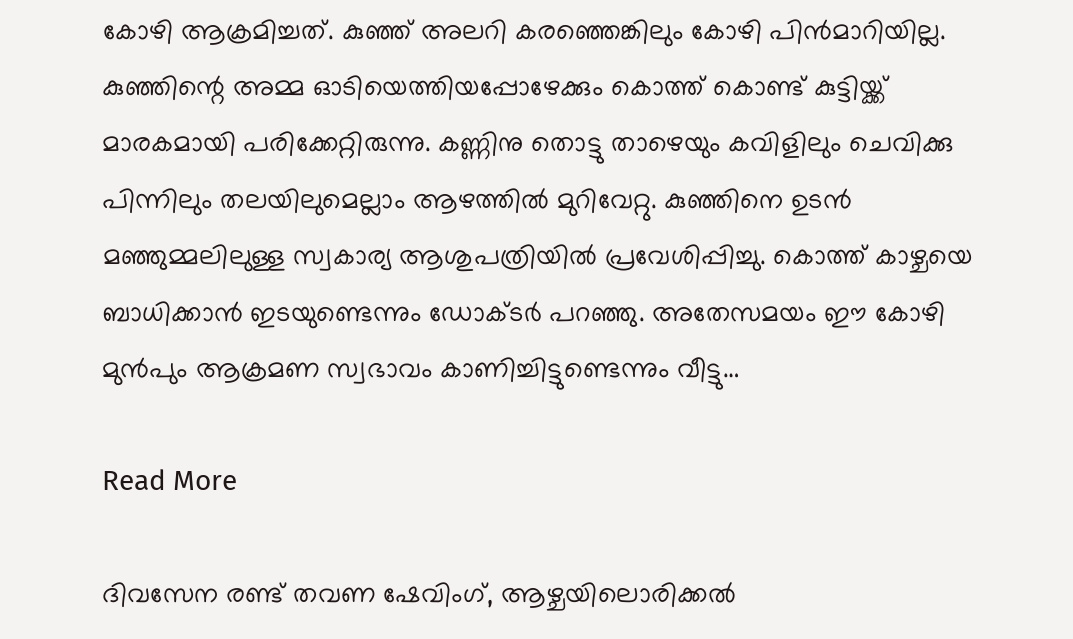കോഴി ആക്രമിച്ചത്. കുഞ്ഞ് അലറി കരഞ്ഞെങ്കിലും കോഴി പിന്‍മാറിയില്ല. കുഞ്ഞിന്റെ അമ്മ ഓടിയെത്തിയപ്പോഴേക്കും കൊത്ത് കൊണ്ട് കുട്ടിയ്ക്ക് മാരകമായി പരിക്കേറ്റിരുന്നു. കണ്ണിനു തൊട്ടു താഴെയും കവിളിലും ചെവിക്കു പിന്നിലും തലയിലുമെല്ലാം ആഴത്തില്‍ മുറിവേറ്റു. കുഞ്ഞിനെ ഉടന്‍ മഞ്ഞുമ്മലിലുള്ള സ്വകാര്യ ആശുപത്രിയില്‍ പ്രവേശിപ്പിച്ചു. കൊത്ത് കാഴ്ചയെ ബാധിക്കാന്‍ ഇടയുണ്ടെന്നും ഡോക്ടര്‍ പറഞ്ഞു. അതേസമയം ഈ കോഴി മുന്‍പും ആക്രമണ സ്വഭാവം കാണിച്ചിട്ടുണ്ടെന്നും വീട്ടു…

Read More

ദിവസേന രണ്ട് തവണ ഷേവിംഗ്, ആഴ്ചയിലൊരിക്കല്‍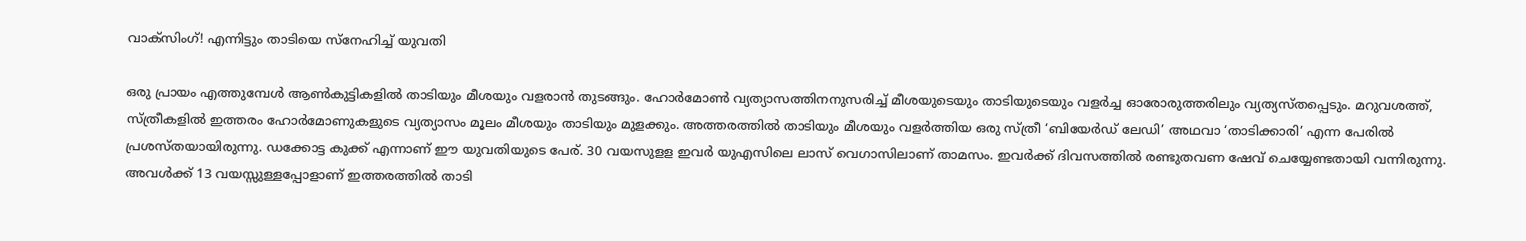വാക്‌സിംഗ്! എന്നിട്ടും താടിയെ സ്‌നേഹിച്ച് യുവതി

ഒരു പ്രായം എത്തുമ്പേള്‍ ആണ്‍കുട്ടികളില്‍ താടിയും മീശയും വളരാന്‍ തുടങ്ങും. ഹോര്‍മോണ്‍ വ്യത്യാസത്തിനനുസരിച്ച് മീശയുടെയും താടിയുടെയും വളര്‍ച്ച ഓരോരുത്തരിലും വ്യത്യസ്തപ്പെടും. മറുവശത്ത്, സ്ത്രീകളില്‍ ഇത്തരം ഹോര്‍മോണുകളുടെ വ്യത്യാസം മൂലം മീശയും താടിയും മുളക്കും. അത്തരത്തില്‍ താടിയും മീശയും വളര്‍ത്തിയ ഒരു സ്ത്രീ ‘ബിയേര്‍ഡ് ലേഡി’ അഥവാ ‘താടിക്കാരി’ എന്ന പേരില്‍ പ്രശസ്തയായിരുന്നു. ഡക്കോട്ട കുക്ക് എന്നാണ് ഈ യുവതിയുടെ പേര്. 30 വയസുളള ഇവര്‍ യുഎസിലെ ലാസ് വെഗാസിലാണ് താമസം. ഇവര്‍ക്ക് ദിവസത്തില്‍ രണ്ടുതവണ ഷേവ് ചെയ്യേണ്ടതായി വന്നിരുന്നു. അവള്‍ക്ക് 13 വയസ്സുള്ളപ്പോളാണ് ഇത്തരത്തില്‍ താടി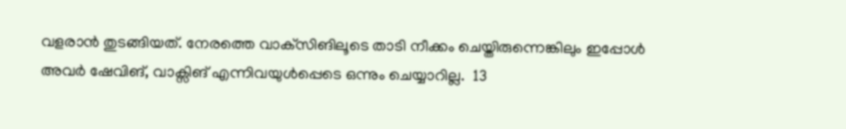വളരാന്‍ തുടങ്ങിയത്. നേരത്തെ വാക്‌സിങിലൂടെ താടി നീക്കം ചെയ്തിരുന്നെങ്കിലും ഇപ്പോള്‍ അവര്‍ ഷേവിങ്, വാക്സിങ് എന്നിവയുള്‍പ്പെടെ ഒന്നും ചെയ്യാറില്ല.  13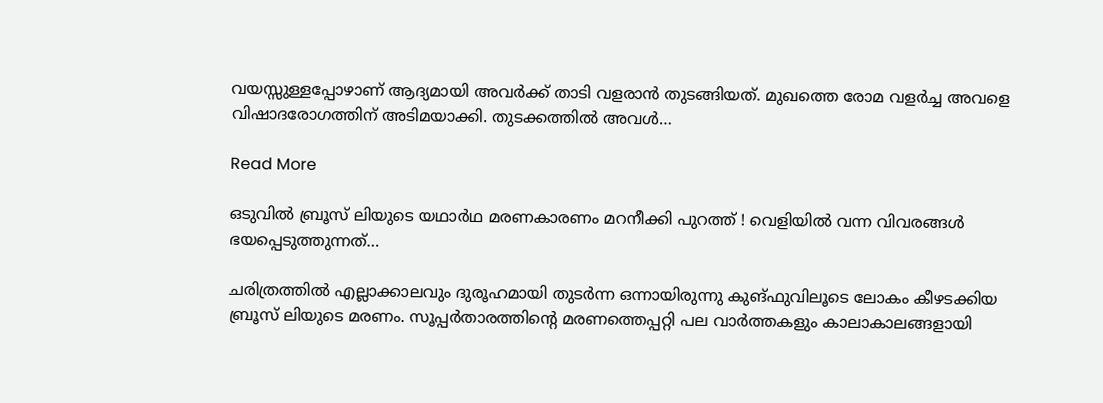വയസ്സുള്ളപ്പോഴാണ് ആദ്യമായി അവര്‍ക്ക് താടി വളരാന്‍ തുടങ്ങിയത്. മുഖത്തെ രോമ വളര്‍ച്ച അവളെ വിഷാദരോഗത്തിന് അടിമയാക്കി. തുടക്കത്തില്‍ അവള്‍…

Read More

ഒടുവില്‍ ബ്രൂസ് ലിയുടെ യഥാര്‍ഥ മരണകാരണം മറനീക്കി പുറത്ത് ! വെളിയില്‍ വന്ന വിവരങ്ങള്‍ ഭയപ്പെടുത്തുന്നത്…

ചരിത്രത്തില്‍ എല്ലാക്കാലവും ദുരൂഹമായി തുടര്‍ന്ന ഒന്നായിരുന്നു കുങ്ഫുവിലൂടെ ലോകം കീഴടക്കിയ ബ്രൂസ് ലിയുടെ മരണം. സൂപ്പര്‍താരത്തിന്റെ മരണത്തെപ്പറ്റി പല വാര്‍ത്തകളും കാലാകാലങ്ങളായി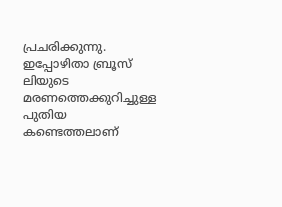പ്രചരിക്കുന്നു. ഇപ്പോഴിതാ ബ്രൂസ് ലിയുടെ മരണത്തെക്കുറിച്ചുള്ള പുതിയ കണ്ടെത്തലാണ്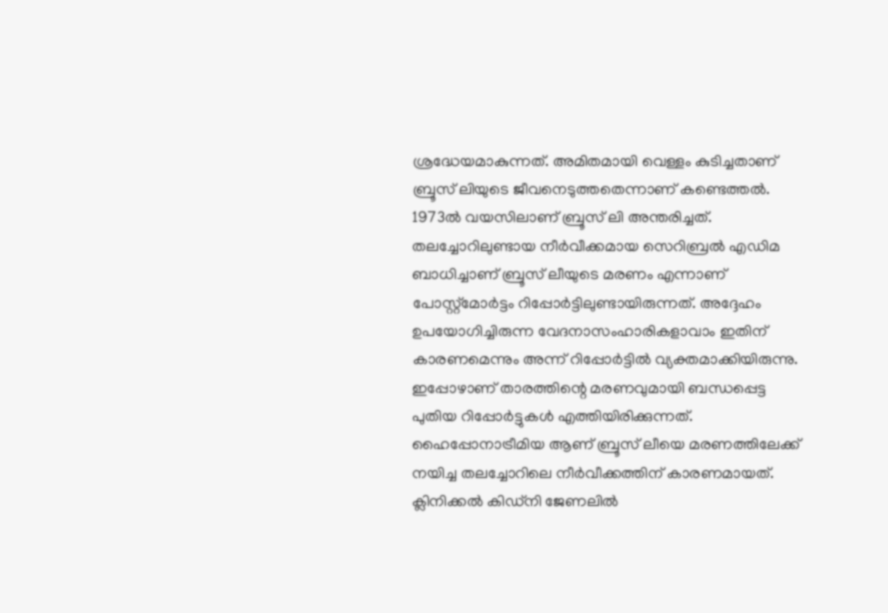ശ്രദ്ധേയമാകുന്നത്. അമിതമായി വെള്ളം കുടിച്ചതാണ് ബ്രൂസ് ലിയുടെ ജീവനെടുത്തതെന്നാണ് കണ്ടെത്തല്‍. 1973ല്‍ വയസിലാണ് ബ്രൂസ് ലി അന്തരിച്ചത്. തലച്ചോറിലുണ്ടായ നീര്‍വീക്കമായ സെറിബ്രല്‍ എഡിമ ബാധിച്ചാണ് ബ്രൂസ് ലീയുടെ മരണം എന്നാണ് പോസ്റ്റ്മോര്‍ട്ടം റിപ്പോര്‍ട്ടിലുണ്ടായിരുന്നത്. അദ്ദേഹം ഉപയോഗിച്ചിരുന്ന വേദനാസംഹാരികളാവാം ഇതിന് കാരണമെന്നും അന്ന് റിപ്പോര്‍ട്ടില്‍ വ്യക്തമാക്കിയിരുന്നു. ഇപ്പോഴാണ് താരത്തിന്റെ മരണവുമായി ബന്ധപ്പെട്ട പുതിയ റിപ്പോര്‍ട്ടുകള്‍ എത്തിയിരിക്കുന്നത്. ഹൈപ്പോനാട്രീമിയ ആണ് ബ്രൂസ് ലീയെ മരണത്തിലേക്ക് നയിച്ച തലച്ചോറിലെ നീര്‍വീക്കത്തിന് കാരണമായത്. ക്ലിനിക്കല്‍ കിഡ്നി ജേണലില്‍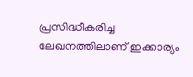പ്രസിദ്ധീകരിച്ച ലേഖനത്തിലാണ് ഇക്കാര്യം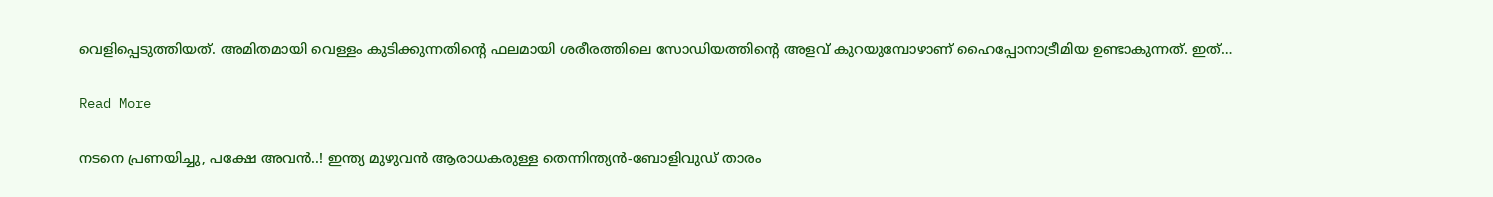വെളിപ്പെടുത്തിയത്. അമിതമായി വെള്ളം കുടിക്കുന്നതിന്റെ ഫലമായി ശരീരത്തിലെ സോഡിയത്തിന്റെ അളവ് കുറയുമ്പോഴാണ് ഹൈപ്പോനാട്രീമിയ ഉണ്ടാകുന്നത്. ഇത്…

Read More

നടനെ പ്രണയിച്ചു, പക്ഷേ അവന്‍..! ഇന്ത്യ മുഴുവന്‍ ആരാധകരുള്ള തെന്നിന്ത്യന്‍-ബോളിവുഡ് താരം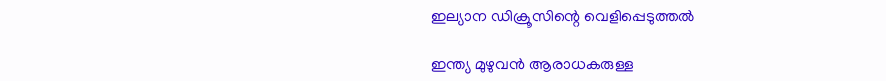ഇല്യാന ഡിക്രൂസിന്റെ വെളിപ്പെടുത്തല്‍

ഇന്ത്യ മുഴുവൻ ആരാധകരുള്ള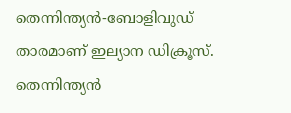തെന്നിന്ത്യന്‍-ബോളിവുഡ് താരമാണ് ഇല്യാന ഡിക്രൂസ്. തെന്നിന്ത്യന്‍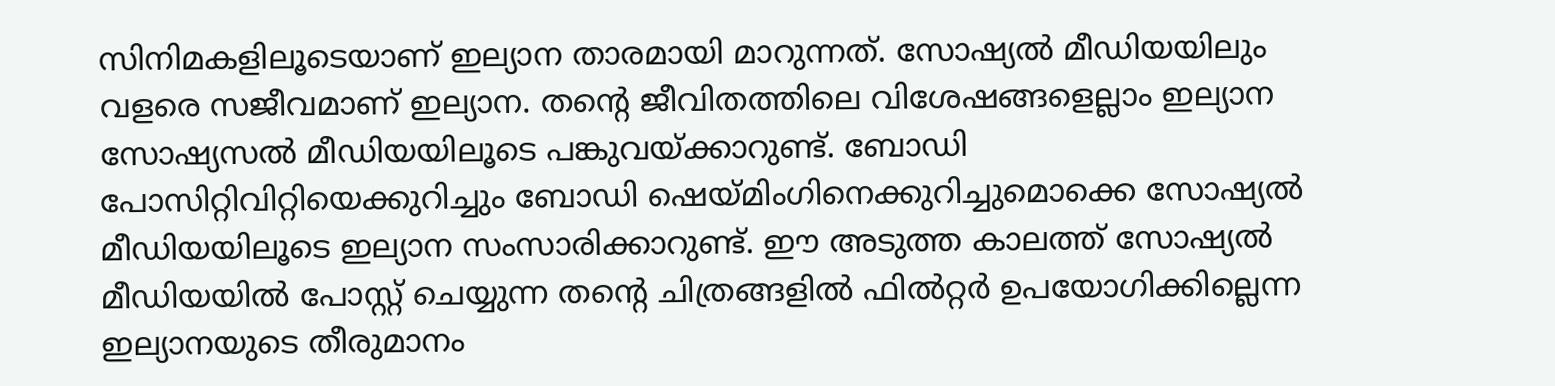സിനിമകളിലൂടെയാണ് ഇല്യാന താരമായി മാറുന്നത്. സോഷ്യല്‍ മീഡിയയിലും വളരെ സജീവമാണ് ഇല്യാന. തന്‍റെ ജീവിതത്തിലെ വിശേഷങ്ങളെല്ലാം ഇല്യാന സോഷ്യസല്‍ മീഡിയയിലൂടെ പങ്കുവയ്ക്കാറുണ്ട്. ബോഡി പോസിറ്റിവിറ്റിയെക്കുറിച്ചും ബോഡി ഷെയ്മിംഗിനെക്കുറിച്ചുമൊക്കെ സോഷ്യല്‍ മീഡിയയിലൂടെ ഇല്യാന സംസാരിക്കാറുണ്ട്. ഈ അടുത്ത കാലത്ത് സോഷ്യല്‍ മീഡിയയില്‍ പോസ്റ്റ് ചെയ്യുന്ന തന്‍റെ ചിത്രങ്ങളില്‍ ഫില്‍റ്റര്‍ ഉപയോഗിക്കില്ലെന്ന ഇല്യാനയുടെ തീരുമാനം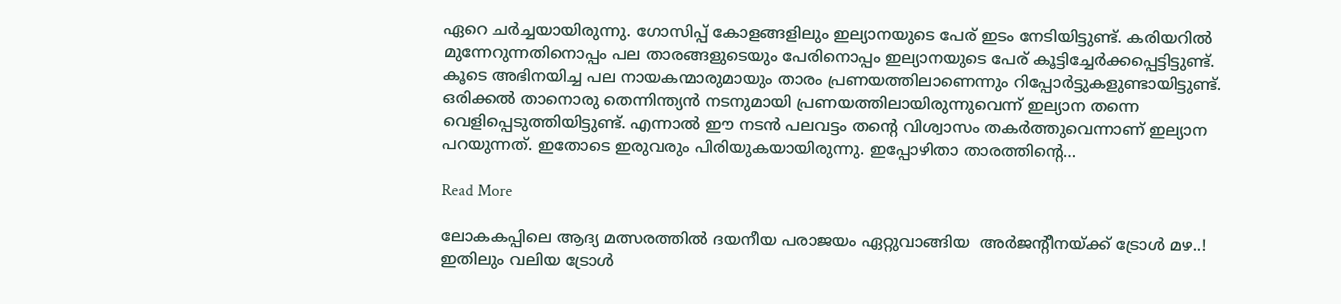ഏറെ ചര്‍ച്ചയായിരുന്നു. ഗോസിപ്പ് കോളങ്ങളിലും ഇല്യാനയുടെ പേര് ഇടം നേടിയിട്ടുണ്ട്. കരിയറില്‍ മുന്നേറുന്നതിനൊപ്പം പല താരങ്ങളുടെയും പേരിനൊപ്പം ഇല്യാനയുടെ പേര് കൂട്ടിച്ചേര്‍ക്കപ്പെട്ടിട്ടുണ്ട്. കൂടെ അഭിനയിച്ച പല നായകന്മാരുമായും താരം പ്രണയത്തിലാണെന്നും റിപ്പോര്‍ട്ടുകളുണ്ടായിട്ടുണ്ട്. ഒരിക്കല്‍ താനൊരു തെന്നിന്ത്യന്‍ നടനുമായി പ്രണയത്തിലായിരുന്നുവെന്ന് ഇല്യാന തന്നെ വെളിപ്പെടുത്തിയിട്ടുണ്ട്. എന്നാല്‍ ഈ നടന്‍ പലവട്ടം തന്‍റെ വിശ്വാസം തകര്‍ത്തുവെന്നാണ് ഇല്യാന പറയുന്നത്. ഇതോടെ ഇരുവരും പിരിയുകയായിരുന്നു. ഇപ്പോഴിതാ താരത്തിന്‍റെ…

Read More

ലോകകപ്പിലെ ആദ്യ മത്സരത്തിൽ ദയനീയ പരാജയം ഏറ്റുവാങ്ങിയ  അർജന്‍റീനയ്ക്ക് ട്രോൾ മഴ..! ഇതിലും വലിയ ട്രോൾ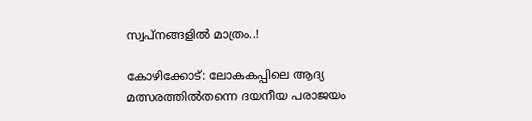സ്വപ്നങ്ങളിൽ മാത്രം..!

കോഴിക്കോട്: ലോകകപ്പിലെ ആദ്യ മത്സരത്തിൽതന്നെ ദയനീയ പരാജയം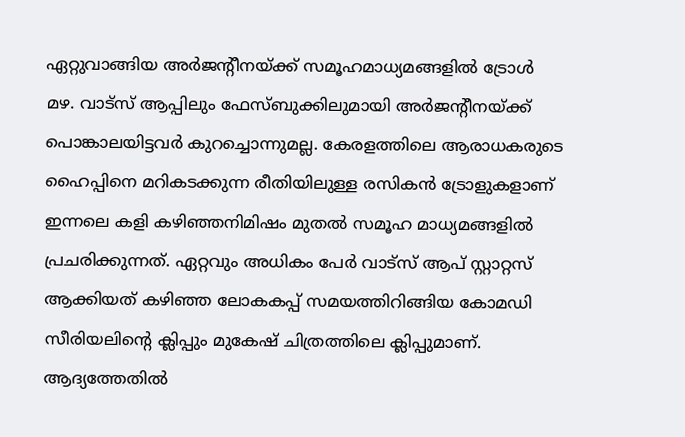ഏറ്റുവാങ്ങിയ അർജന്‍റീനയ്ക്ക് സമൂഹമാധ്യമങ്ങളിൽ ട്രോൾ മഴ. വാട്സ് ആപ്പിലും ഫേസ്ബുക്കിലുമായി അർജന്‍റീനയ്ക്ക് പൊങ്കാലയിട്ടവർ കുറച്ചൊന്നുമല്ല. കേരളത്തിലെ ആരാധകരുടെ ഹൈപ്പിനെ മറികടക്കുന്ന രീതിയിലുള്ള രസികൻ ട്രോളുകളാണ് ഇന്നലെ കളി കഴിഞ്ഞനിമിഷം മുതൽ സമൂഹ മാധ്യമങ്ങളിൽ പ്രചരിക്കുന്നത്. ഏറ്റവും അധികം പേർ വാട്സ് ആപ് സ്റ്റാറ്റസ് ആക്കിയത് കഴിഞ്ഞ ലോകകപ്പ് സമയത്തിറിങ്ങിയ കോമഡി സീരിയലിന്‍റെ ക്ലിപ്പും മുകേഷ് ചിത്രത്തിലെ ക്ലിപ്പുമാണ്. ആദ്യത്തേതിൽ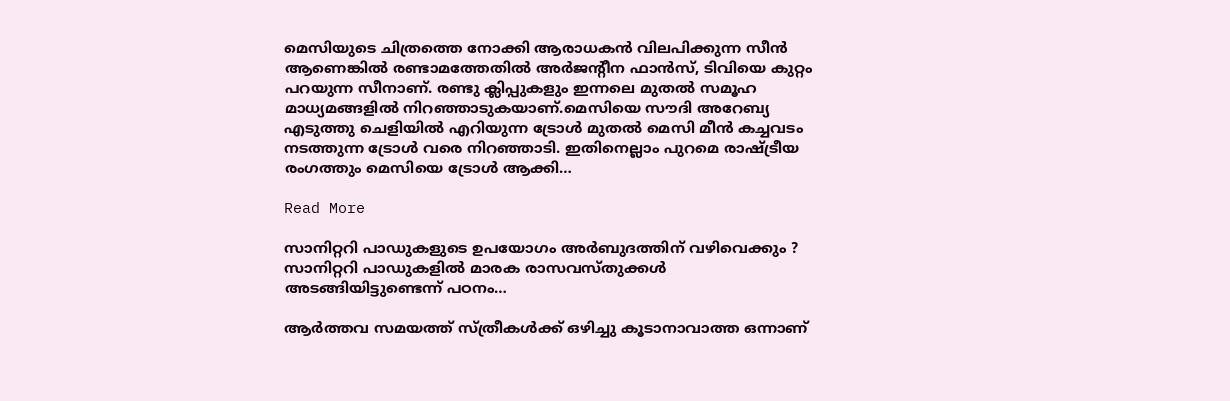മെസിയുടെ ചിത്രത്തെ നോക്കി ആരാധകൻ വിലപിക്കുന്ന സീൻ ആണെങ്കിൽ രണ്ടാമത്തേതിൽ അർജന്‍റീന ഫാൻസ്, ടിവിയെ കുറ്റം പറയുന്ന സീനാണ്. രണ്ടു ക്ലിപ്പുകളും ഇന്നലെ മുതൽ സമൂഹ മാധ്യമങ്ങളിൽ നിറഞ്ഞാടുകയാണ്.മെസിയെ സൗദി അറേബ്യ എടുത്തു ചെളിയിൽ എറിയുന്ന ട്രോൾ മുതൽ മെസി മീൻ കച്ചവടം നടത്തുന്ന ട്രോൾ വരെ നിറഞ്ഞാടി. ഇതിനെല്ലാം പുറമെ രാഷ്ട്രീയ രംഗത്തും മെസിയെ ട്രോൾ ആക്കി…

Read More

സാനിറ്ററി പാഡുകളുടെ ഉപയോഗം അര്‍ബുദത്തിന് വഴിവെക്കും ? സാനിറ്ററി പാഡുകളില്‍ മാരക രാസവസ്തുക്കള്‍ അടങ്ങിയിട്ടുണ്ടെന്ന് പഠനം…

ആര്‍ത്തവ സമയത്ത് സ്ത്രീകള്‍ക്ക് ഒഴിച്ചു കൂടാനാവാത്ത ഒന്നാണ്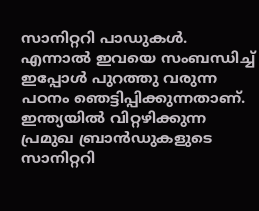സാനിറ്ററി പാഡുകള്‍. എന്നാല്‍ ഇവയെ സംബന്ധിച്ച് ഇപ്പോള്‍ പുറത്തു വരുന്ന പഠനം ഞെട്ടിപ്പിക്കുന്നതാണ്. ഇന്ത്യയില്‍ വിറ്റഴിക്കുന്ന പ്രമുഖ ബ്രാന്‍ഡുകളുടെ സാനിറ്ററി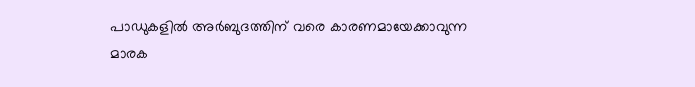പാഡുകളില്‍ അര്‍ബുദത്തിന് വരെ കാരണമായേക്കാവുന്ന മാരക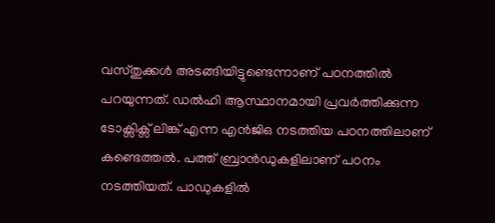വസ്തുക്കള്‍ അടങ്ങിയിട്ടുണ്ടെന്നാണ് പഠനത്തില്‍ പറയുന്നത്. ഡല്‍ഹി ആസ്ഥാനമായി പ്രവര്‍ത്തിക്കുന്ന ടോക്സിക്സ് ലിങ്ക് എന്ന എന്‍ജിഒ നടത്തിയ പഠനത്തിലാണ് കണ്ടെത്തല്‍. പത്ത് ബ്രാന്‍ഡുകളിലാണ് പഠനം നടത്തിയത്. പാഡുകളില്‍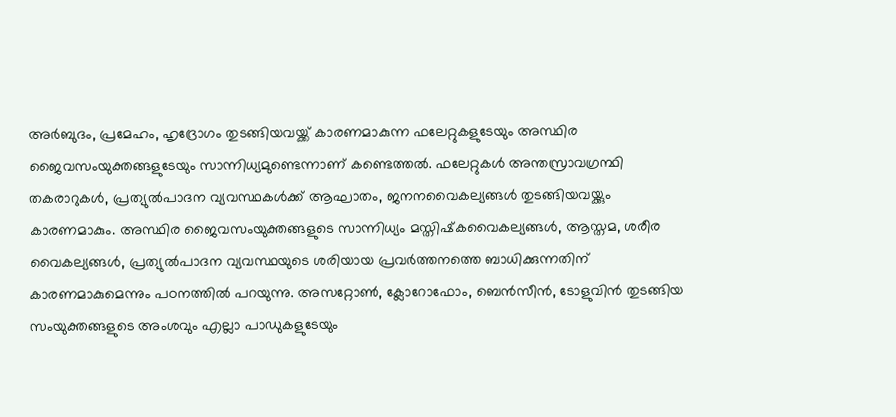അര്‍ബുദം, പ്രമേഹം, ഹൃദ്രോഗം തുടങ്ങിയവയ്ക്ക് കാരണമാകുന്ന ഫലേറ്റുകളുടേയും അസ്ഥിര ജൈവസംയുക്തങ്ങളുടേയും സാന്നിധ്യമുണ്ടെന്നാണ് കണ്ടെത്തല്‍. ഫലേറ്റുകള്‍ അന്തസ്രാവഗ്രന്ഥി തകരാറുകള്‍, പ്രത്യുല്‍പാദന വ്യവസ്ഥകള്‍ക്ക് ആഘാതം, ജനനവൈകല്യങ്ങള്‍ തുടങ്ങിയവയ്ക്കും കാരണമാകും. അസ്ഥിര ജൈവസംയുക്തങ്ങളുടെ സാന്നിധ്യം മസ്തിഷ്‌കവൈകല്യങ്ങള്‍, ആസ്തമ, ശരീര വൈകല്യങ്ങള്‍, പ്രത്യുല്‍പാദന വ്യവസ്ഥയുടെ ശരിയായ പ്രവര്‍ത്തനത്തെ ബാധിക്കുന്നതിന് കാരണമാകുമെന്നും പഠനത്തില്‍ പറയുന്നു. അസറ്റോണ്‍, ക്ലോറോഫോം, ബെന്‍സീന്‍, ടോളുവിന്‍ തുടങ്ങിയ സംയുക്തങ്ങളുടെ അംശവും എല്ലാ പാഡുകളുടേയും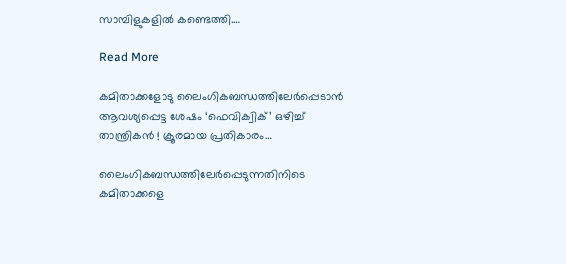സാമ്പിളുകളില്‍ കണ്ടെത്തി.…

Read More

കമിതാക്കളോടു ലൈംഗികബന്ധത്തിലേര്‍പ്പെടാന്‍ ആവശ്യപ്പെട്ട ശേഷം ‘ഫെവിക്വിക്’ ഒഴിച്ച് താന്ത്രികന്‍ ! ക്രൂരമായ പ്രതികാരം…

ലൈംഗികബന്ധത്തിലേര്‍പ്പെടുന്നതിനിടെ കമിതാക്കളെ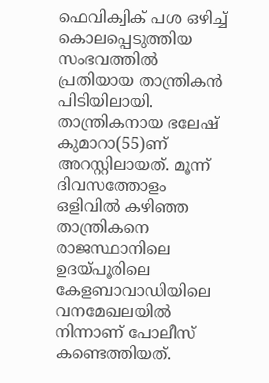ഫെവിക്വിക് പശ ഒഴിച്ച് കൊലപ്പെടുത്തിയ സംഭവത്തില്‍ പ്രതിയായ താന്ത്രികന്‍ പിടിയിലായി. താന്ത്രികനായ ഭലേഷ് കുമാറാ(55)ണ് അറസ്റ്റിലായത്. മൂന്ന് ദിവസത്തോളം ഒളിവില്‍ കഴിഞ്ഞ താന്ത്രികനെ രാജസ്ഥാനിലെ ഉദയ്പൂരിലെ കേളബാവാഡിയിലെ വനമേഖലയില്‍ നിന്നാണ് പോലീസ് കണ്ടെത്തിയത്.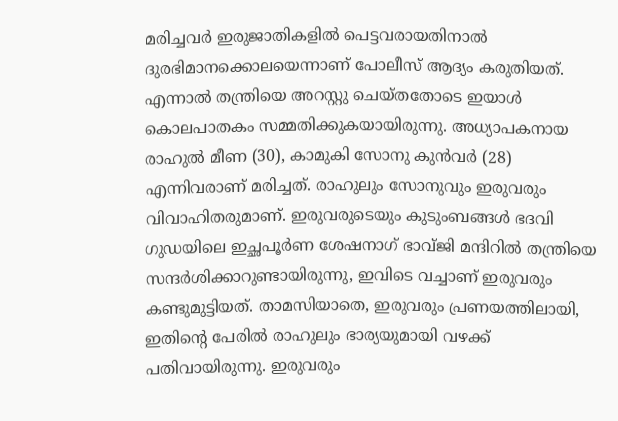മരിച്ചവര്‍ ഇരുജാതികളില്‍ പെട്ടവരായതിനാല്‍ ദുരഭിമാനക്കൊലയെന്നാണ് പോലീസ് ആദ്യം കരുതിയത്. എന്നാല്‍ തന്ത്രിയെ അറസ്റ്റു ചെയ്തതോടെ ഇയാള്‍ കൊലപാതകം സമ്മതിക്കുകയായിരുന്നു. അധ്യാപകനായ രാഹുല്‍ മീണ (30), കാമുകി സോനു കുന്‍വര്‍ (28) എന്നിവരാണ് മരിച്ചത്. രാഹുലും സോനുവും ഇരുവരും വിവാഹിതരുമാണ്. ഇരുവരുടെയും കുടുംബങ്ങള്‍ ഭദവി ഗുഡയിലെ ഇച്ഛപൂര്‍ണ ശേഷനാഗ് ഭാവ്ജി മന്ദിറില്‍ തന്ത്രിയെ സന്ദര്‍ശിക്കാറുണ്ടായിരുന്നു, ഇവിടെ വച്ചാണ് ഇരുവരും കണ്ടുമുട്ടിയത്. താമസിയാതെ, ഇരുവരും പ്രണയത്തിലായി, ഇതിന്റെ പേരില്‍ രാഹുലും ഭാര്യയുമായി വഴക്ക് പതിവായിരുന്നു. ഇരുവരും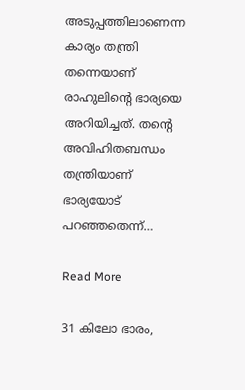അടുപ്പത്തിലാണെന്ന കാര്യം തന്ത്രി തന്നെയാണ് രാഹുലിന്റെ ഭാര്യയെ അറിയിച്ചത്. തന്റെ അവിഹിതബന്ധം തന്ത്രിയാണ് ഭാര്യയോട് പറഞ്ഞതെന്ന്…

Read More

31 കിലോ ഭാരം,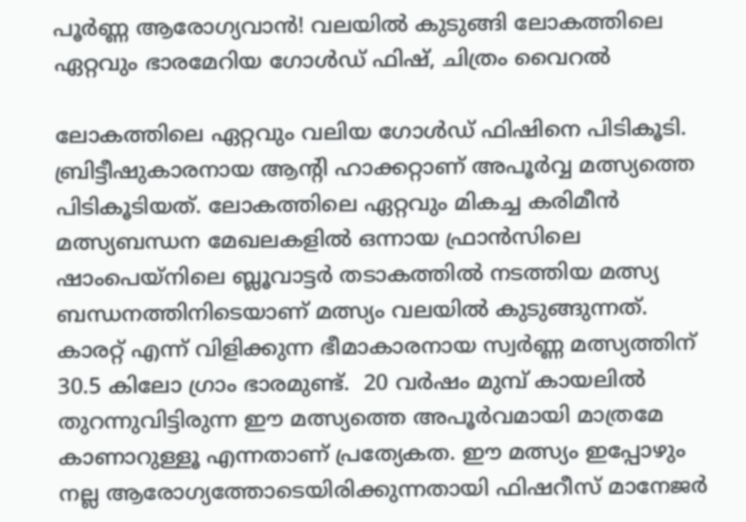പൂർണ്ണ ആരോഗ്യവാൻ! വലയിൽ കുടുങ്ങി ലോകത്തിലെ ഏറ്റവും ഭാരമേറിയ ഗോൾഡ് ഫിഷ്, ചിത്രം വൈറൽ

ലോകത്തിലെ ഏറ്റവും വലിയ ഗോൾഡ് ഫിഷിനെ പിടികൂടി.  ബ്രിട്ടീഷുകാരനായ ആന്റി ഹാക്കറ്റാണ് അപൂർവ്വ മത്സ്യത്തെ പിടികൂടിയത്. ലോകത്തിലെ ഏറ്റവും മികച്ച കരിമീൻ മത്സ്യബന്ധന മേഖലകളിൽ ഒന്നായ ഫ്രാൻസിലെ ഷാംപെയ്‌നിലെ ബ്ലൂവാട്ടർ തടാകത്തിൽ നടത്തിയ മത്സ്യ ബന്ധനത്തിനിടെയാണ് മത്സ്യം വലയിൽ കുടുങ്ങുന്നത്. കാരറ്റ് എന്ന് വിളിക്കുന്ന ഭീമാകാരനായ സ്വർണ്ണ മത്സ്യത്തിന് 30.5 കിലോ ഗ്രാം ഭാരമുണ്ട്.  20 വർഷം മുമ്പ് കായലിൽ തുറന്നുവിട്ടിരുന്ന ഈ മത്സ്യത്തെ അപൂർവമായി മാത്രമേ കാണാറുള്ളൂ എന്നതാണ് പ്രത്യേകത. ഈ മത്സ്യം ഇപ്പോഴും നല്ല ആരോഗ്യത്തോടെയിരിക്കുന്നതായി ഫിഷറീസ് മാനേജർ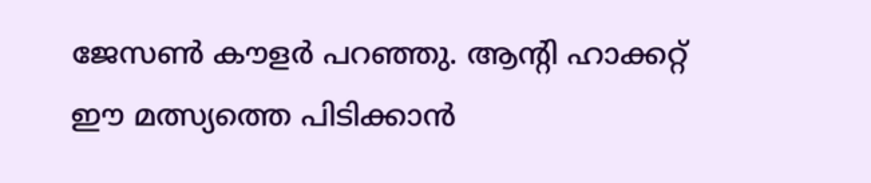ജേസൺ കൗളർ പറഞ്ഞു. ആന്റി ഹാക്കറ്റ് ഈ മത്സ്യത്തെ പിടിക്കാൻ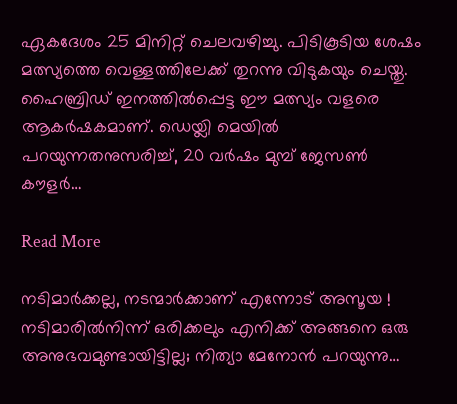ഏകദേശം 25 മിനിറ്റ് ചെലവഴിച്ചു. പിടികൂടിയ ശേഷം മത്സ്യത്തെ വെള്ളത്തിലേക്ക് തുറന്നു വിടുകയും ചെയ്തു.  ഹൈബ്രിഡ് ഇനത്തിൽപ്പെട്ട ഈ മത്സ്യം വളരെ ആകർഷകമാണ്. ഡെയ്ലി മെയിൽ പറയുന്നതനുസരിച്ച്, 20 വർഷം മുമ്പ് ജേസൺ കൗളർ…

Read More

നടിമാർക്കല്ല, നടന്മാർക്കാണ് എന്നോട് അസൂയ ! നടിമാരിൽനിന്ന് ഒരിക്കലും എനിക്ക് അങ്ങനെ ഒരു അനുഭവമുണ്ടായിട്ടില്ല; നിത്യാ മേനോൻ പറയുന്നു…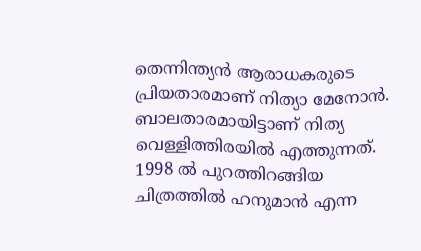തെന്നിന്ത്യൻ ആരാധകരുടെ പ്രിയതാരമാണ് നിത്യാ മേനോൻ. ബാലതാരമായിട്ടാണ് നിത്യ വെള്ളിത്തിരയിൽ എത്തുന്നത്. 1998 ൽ പുറത്തിറങ്ങിയ ചിത്രത്തിൽ ഹനുമാൻ എന്ന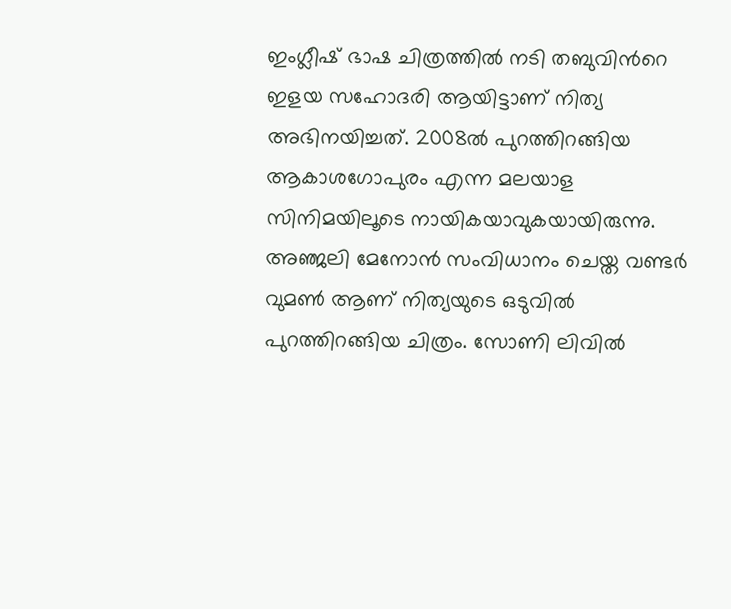ഇംഗ്ലീഷ് ഭാഷ ചിത്രത്തിൽ നടി തബുവിന്‍റെ ഇളയ സഹോദരി ആയിട്ടാണ് നിത്യ അഭിനയിച്ചത്. 2008ൽ പുറത്തിറങ്ങിയ ആകാശഗോപുരം എന്ന മലയാള സിനിമയിലൂടെ നായികയാവുകയായിരുന്നു. അഞ്ജലി മേനോൻ സംവിധാനം ചെയ്ത വണ്ടർ വുമൺ ആണ് നിത്യയുടെ ഒടുവിൽ പുറത്തിറങ്ങിയ ചിത്രം. സോണി ലിവിൽ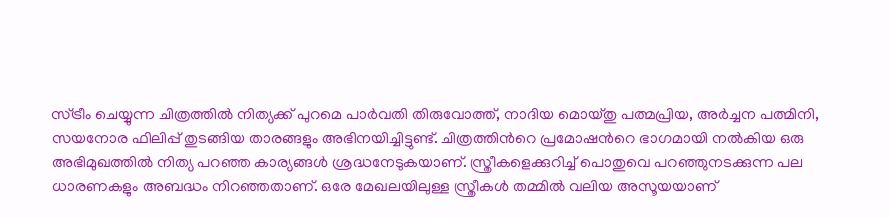സ്ട്രീം ചെയ്യുന്ന ചിത്രത്തിൽ നിത്യക്ക് പുറമെ പാർവതി തിരുവോത്ത്, നാദിയ മൊയ്തു പത്മപ്രിയ, അർച്ചന പത്മിനി, സയനോര ഫിലിപ്പ് തുടങ്ങിയ താരങ്ങളും അഭിനയിച്ചിട്ടുണ്ട്. ചിത്രത്തിന്‍റെ പ്രമോഷന്‍റെ ഭാഗമായി നൽകിയ ഒരു അഭിമുഖത്തിൽ നിത്യ പറഞ്ഞ കാര്യങ്ങൾ ശ്രദ്ധനേടുകയാണ്. സ്ത്രീകളെക്കുറിച്ച് പൊതുവെ പറഞ്ഞുനടക്കുന്ന പല ധാരണകളും അബദ്ധം നിറഞ്ഞതാണ്. ഒരേ മേഖലയിലുള്ള സ്ത്രീകൾ തമ്മിൽ വലിയ അസൂയയാണ്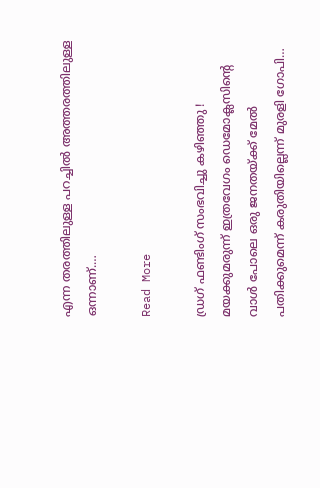എന്ന തരത്തിലുള്ള പറച്ചിൽ അത്തരത്തിലുള്ള ഒന്നാണ്.…

Read More

ഡ്രഗ് ഫണ്ടിംഗ് സംഭവിച്ചു കഴിഞ്ഞു ! മയക്കുമരുന്ന് ഇത്രവേഗം ഡെമോക്ലസിന്റെ വാള്‍ പോലെ ഒരു ജനതയ്ക്ക് മേല്‍ പതിക്കുമെന്ന് കരുതിയില്ലെന്ന് മുരളി ഗോപി…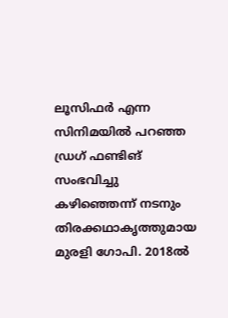ലൂസിഫര്‍ എന്ന സിനിമയില്‍ പറഞ്ഞ ഡ്രഗ് ഫണ്ടിങ് സംഭവിച്ചു കഴിഞ്ഞെന്ന് നടനും തിരക്കഥാകൃത്തുമായ മുരളി ഗോപി. 2018ല്‍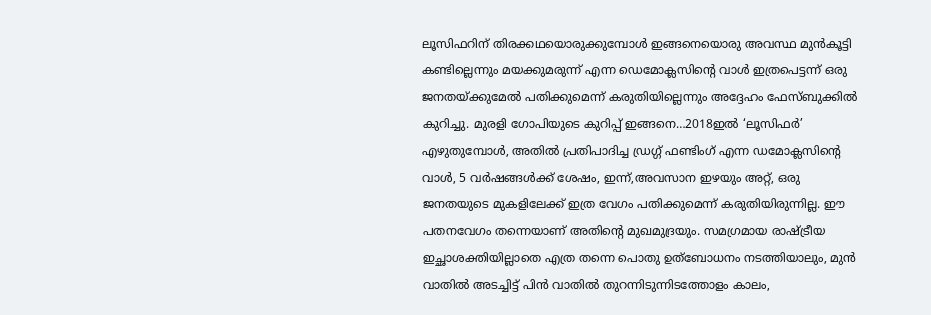ലൂസിഫറിന് തിരക്കഥയൊരുക്കുമ്പോള്‍ ഇങ്ങനെയൊരു അവസ്ഥ മുന്‍കൂട്ടി കണ്ടില്ലെന്നും മയക്കുമരുന്ന് എന്ന ഡെമോക്ലസിന്റെ വാള്‍ ഇത്രപെട്ടന്ന് ഒരു ജനതയ്ക്കുമേല്‍ പതിക്കുമെന്ന് കരുതിയില്ലെന്നും അദ്ദേഹം ഫേസ്ബുക്കില്‍ കുറിച്ചു. മുരളി ഗോപിയുടെ കുറിപ്പ് ഇങ്ങനെ…2018ഇല്‍ ‘ലൂസിഫര്‍’ എഴുതുമ്പോള്‍, അതില്‍ പ്രതിപാദിച്ച ഡ്രഗ്ഗ് ഫണ്ടിംഗ് എന്ന ഡമോക്ലസിന്റെ വാള്‍, 5 വര്‍ഷങ്ങള്‍ക്ക് ശേഷം, ഇന്ന്,അവസാന ഇഴയും അറ്റ്, ഒരു ജനതയുടെ മുകളിലേക്ക് ഇത്ര വേഗം പതിക്കുമെന്ന് കരുതിയിരുന്നില്ല. ഈ പതനവേഗം തന്നെയാണ് അതിന്റെ മുഖമുദ്രയും. സമഗ്രമായ രാഷ്ട്രീയ ഇച്ഛാശക്തിയില്ലാതെ എത്ര തന്നെ പൊതു ഉത്‌ബോധനം നടത്തിയാലും, മുന്‍ വാതില്‍ അടച്ചിട്ട് പിന്‍ വാതില്‍ തുറന്നിടുന്നിടത്തോളം കാലം,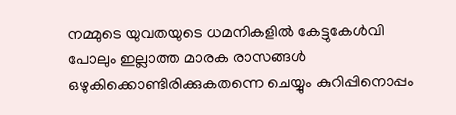നമ്മുടെ യുവതയുടെ ധമനികളില്‍ കേട്ടുകേള്‍വി പോലും ഇല്ലാത്ത മാരക രാസങ്ങള്‍ ഒഴുകിക്കൊണ്ടിരിക്കുകതന്നെ ചെയ്യും കുറിപ്പിനൊപ്പം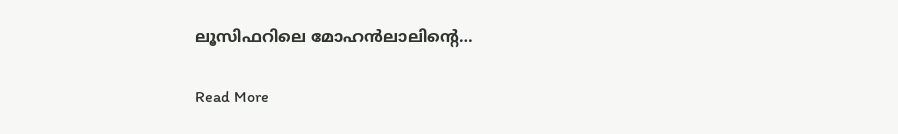ലൂസിഫറിലെ മോഹന്‍ലാലിന്റെ…

Read More